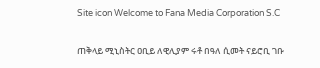Site icon Welcome to Fana Media Corporation S.C

ጠቅላይ ሚኒስትር ዐቢይ ለዊሊያም ሩቶ በዓለ ሲመት ናይሮቢ ገቡ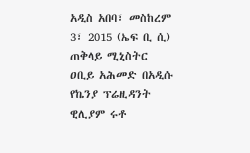አዲስ አበባ፣ መስከረም 3፣ 2015 (ኤፍ ቢ ሲ) ጠቅላይ ሚኒስትር ዐቢይ አሕመድ በአዲሱ የኬንያ ፕሬዚዳንት ዊሊያም ሩቶ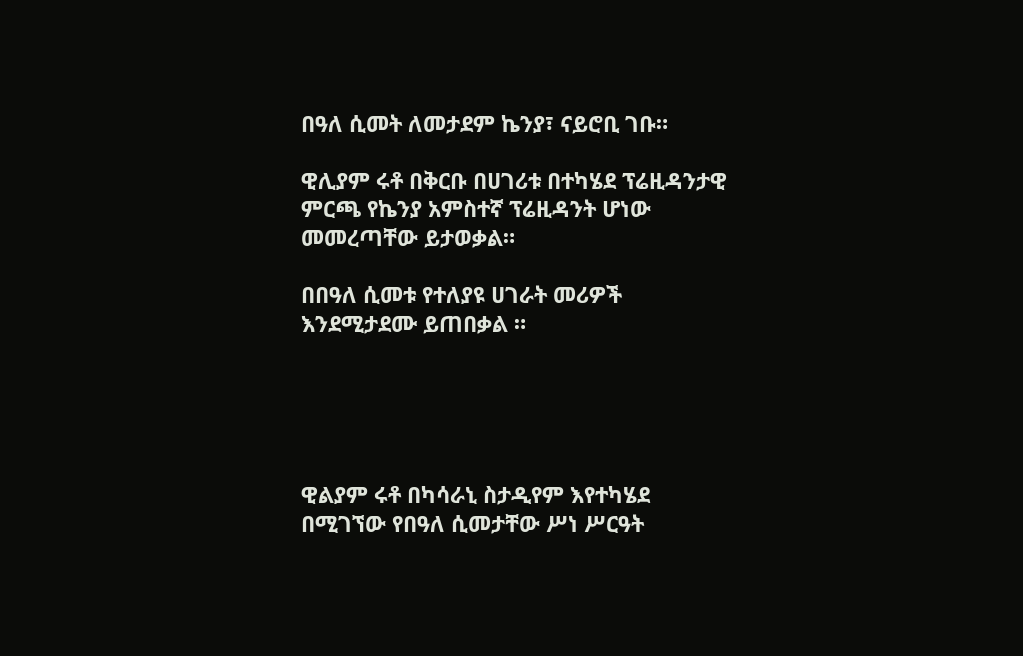በዓለ ሲመት ለመታደም ኬንያ፣ ናይሮቢ ገቡ።

ዊሊያም ሩቶ በቅርቡ በሀገሪቱ በተካሄደ ፕሬዚዳንታዊ ምርጫ የኬንያ አምስተኛ ፕሬዚዳንት ሆነው መመረጣቸው ይታወቃል።

በበዓለ ሲመቱ የተለያዩ ሀገራት መሪዎች እንደሚታደሙ ይጠበቃል ።





ዊልያም ሩቶ በካሳራኒ ስታዲየም እየተካሄደ በሚገኘው የበዓለ ሲመታቸው ሥነ ሥርዓት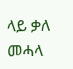ላይ ቃለ መሓላ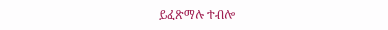ይፈጽማሉ ተብሎ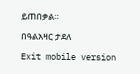ይጠበቃል።

በዓልአዛር ታደለ

Exit mobile version